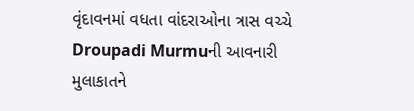વૃંદાવનમાં વધતા વાંદરાઓના ત્રાસ વચ્ચે Droupadi Murmuની આવનારી મુલાકાતને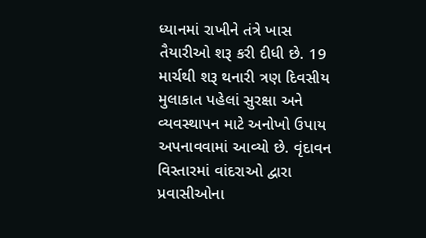ધ્યાનમાં રાખીને તંત્રે ખાસ તૈયારીઓ શરૂ કરી દીધી છે. 19 માર્ચથી શરૂ થનારી ત્રણ દિવસીય મુલાકાત પહેલાં સુરક્ષા અને વ્યવસ્થાપન માટે અનોખો ઉપાય અપનાવવામાં આવ્યો છે. વૃંદાવન વિસ્તારમાં વાંદરાઓ દ્વારા પ્રવાસીઓના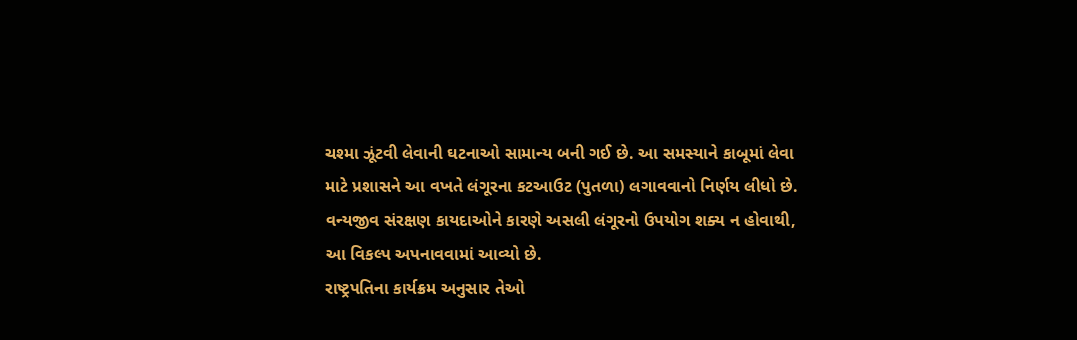ચશ્મા ઝૂંટવી લેવાની ઘટનાઓ સામાન્ય બની ગઈ છે. આ સમસ્યાને કાબૂમાં લેવા માટે પ્રશાસને આ વખતે લંગૂરના કટઆઉટ (પુતળા) લગાવવાનો નિર્ણય લીધો છે. વન્યજીવ સંરક્ષણ કાયદાઓને કારણે અસલી લંગૂરનો ઉપયોગ શક્ય ન હોવાથી, આ વિકલ્પ અપનાવવામાં આવ્યો છે.
રાષ્ટ્રપતિના કાર્યક્રમ અનુસાર તેઓ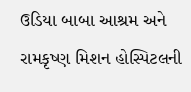ઉડિયા બાબા આશ્રમ અને રામકૃષ્ણ મિશન હોસ્પિટલની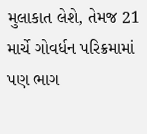મુલાકાત લેશે, તેમજ 21 માર્ચે ગોવર્ધન પરિક્રમામાં પણ ભાગ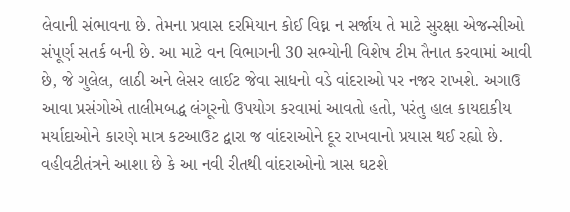લેવાની સંભાવના છે. તેમના પ્રવાસ દરમિયાન કોઈ વિઘ્ન ન સર્જાય તે માટે સુરક્ષા એજન્સીઓ સંપૂર્ણ સતર્ક બની છે. આ માટે વન વિભાગની 30 સભ્યોની વિશેષ ટીમ તૈનાત કરવામાં આવી છે, જે ગુલેલ, લાઠી અને લેસર લાઈટ જેવા સાધનો વડે વાંદરાઓ પર નજર રાખશે. અગાઉ આવા પ્રસંગોએ તાલીમબદ્ધ લંગૂરનો ઉપયોગ કરવામાં આવતો હતો, પરંતુ હાલ કાયદાકીય મર્યાદાઓને કારણે માત્ર કટઆઉટ દ્વારા જ વાંદરાઓને દૂર રાખવાનો પ્રયાસ થઈ રહ્યો છે. વહીવટીતંત્રને આશા છે કે આ નવી રીતથી વાંદરાઓનો ત્રાસ ઘટશે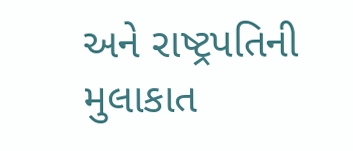અને રાષ્ટ્રપતિની મુલાકાત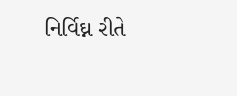નિર્વિઘ્ન રીતે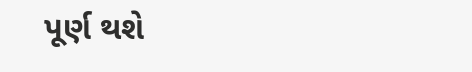પૂર્ણ થશે